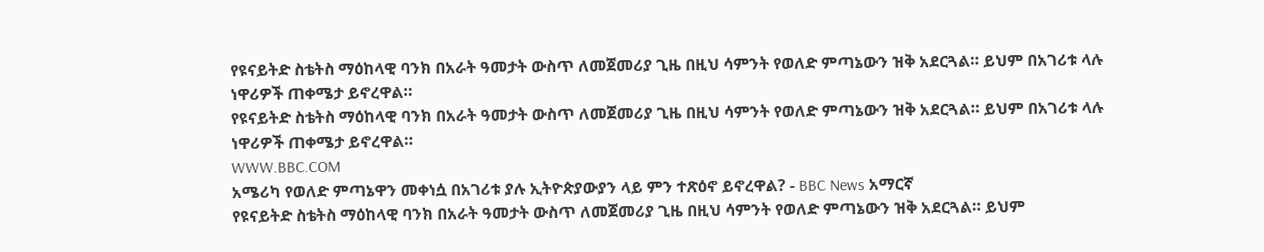የዩናይትድ ስቴትስ ማዕከላዊ ባንክ በአራት ዓመታት ውስጥ ለመጀመሪያ ጊዜ በዚህ ሳምንት የወለድ ምጣኔውን ዝቅ አደርጓል። ይህም በአገሪቱ ላሉ ነዋሪዎች ጠቀሜታ ይኖረዋል።
የዩናይትድ ስቴትስ ማዕከላዊ ባንክ በአራት ዓመታት ውስጥ ለመጀመሪያ ጊዜ በዚህ ሳምንት የወለድ ምጣኔውን ዝቅ አደርጓል። ይህም በአገሪቱ ላሉ ነዋሪዎች ጠቀሜታ ይኖረዋል።
WWW.BBC.COM
አሜሪካ የወለድ ምጣኔዋን መቀነሷ በአገሪቱ ያሉ ኢትዮጵያውያን ላይ ምን ተጽዕኖ ይኖረዋል? - BBC News አማርኛ
የዩናይትድ ስቴትስ ማዕከላዊ ባንክ በአራት ዓመታት ውስጥ ለመጀመሪያ ጊዜ በዚህ ሳምንት የወለድ ምጣኔውን ዝቅ አደርጓል። ይህም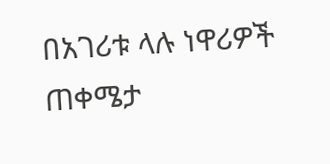በአገሪቱ ላሉ ነዋሪዎች ጠቀሜታ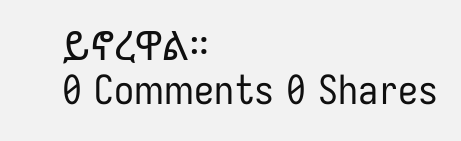ይኖረዋል።
0 Comments 0 Shares